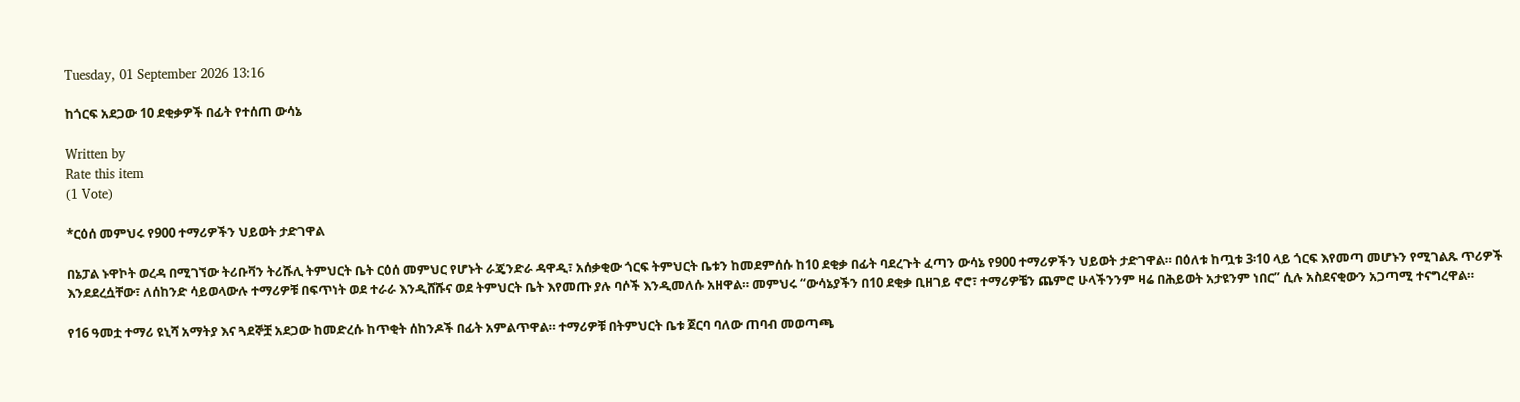Tuesday, 01 September 2026 13:16

ከጎርፍ አደጋው 10 ደቂቃዎች በፊት የተሰጠ ውሳኔ

Written by
Rate this item
(1 Vote)

*ርዕሰ መምህሩ የ900 ተማሪዎችን ህይወት ታድገዋል

በኔፓል ኑዋኮት ወረዳ በሚገኘው ትሪቡቫን ትሪሹሊ ትምህርት ቤት ርዕሰ መምህር የሆኑት ራጄንድራ ዳዋዲ፣ አሰቃቂው ጎርፍ ትምህርት ቤቱን ከመደምሰሱ ከ10 ደቂቃ በፊት ባደረጉት ፈጣን ውሳኔ የ900 ተማሪዎችን ህይወት ታድገዋል። በዕለቱ ከጧቱ 3፡10 ላይ ጎርፍ እየመጣ መሆኑን የሚገልጹ ጥሪዎች እንደደረሷቸው፣ ለሰከንድ ሳይወላውሉ ተማሪዎቹ በፍጥነት ወደ ተራራ እንዲሸሹና ወደ ትምህርት ቤት እየመጡ ያሉ ባሶች እንዲመለሱ አዘዋል። መምህሩ “ውሳኔያችን በ10 ደቂቃ ቢዘገይ ኖሮ፣ ተማሪዎቼን ጨምሮ ሁላችንንም ዛሬ በሕይወት አታዩንም ነበር” ሲሉ አስደናቂውን አጋጣሚ ተናግረዋል።

የ16 ዓመቷ ተማሪ ዩኒሻ አማትያ እና ጓደኞቿ አደጋው ከመድረሱ ከጥቂት ሰከንዶች በፊት አምልጥዋል። ተማሪዎቹ በትምህርት ቤቱ ጀርባ ባለው ጠባብ መወጣጫ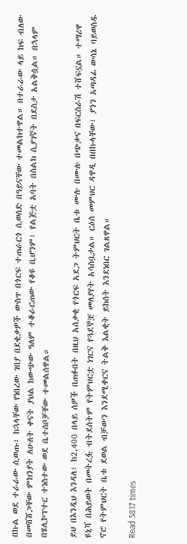በኩል ወደ ተራራው ሲወጡ፣ ከኋላቸው የነበረው ገበያ በደቂቃዎች ውስጥ በጎርፍ ተጠራርጎ ሲወሰድ በዓይናቸው ተመልክተዋል። በተራራው ላይ ከፍ ብለው በመሸሸጋቸው ምክንያት ለሁለት ቀናት ያህል ከውጭው ዓለም ተቆራርጠው የቆዩ ቢሆንም፣ የልጅቷ አባት በስልክ ሲያገኛት በደስታ አልቅሷል። በኋላም በሄሊኮፕተር ተነስተው ወደ ቤተሰቦቻቸው ተመልሰዋል።

ይህ በእንዲህ እንዳለ፣ ከ2,400 በላይ ሰዎች በጠፉበት በዚህ አሰቃቂ የጎርፍ አደጋ ትምህርት ቤቱ ሙሉ በሙሉ በጭቃና በፍርስራሽ ተሸፍኗል። ተማሪዋ ዩኒሻ በሕይወት በመትረፏ ብትደሰትም የትምህርቷ ነገርና የጓደኞቿ መለያየት አሳስቧታል። ርዕሰ መምህር ዳዋዲ በበኩላቸው፣ ያንን አጣዳፊ ውሳኔ ባይወስዱ ኖሮ የትምህርት ቤቱ ደወል ብቻውን እንደሚቀርና ትልቅ እልቂት ይከሰት እንደነበር ገልጸዋል።

Read 5817 times